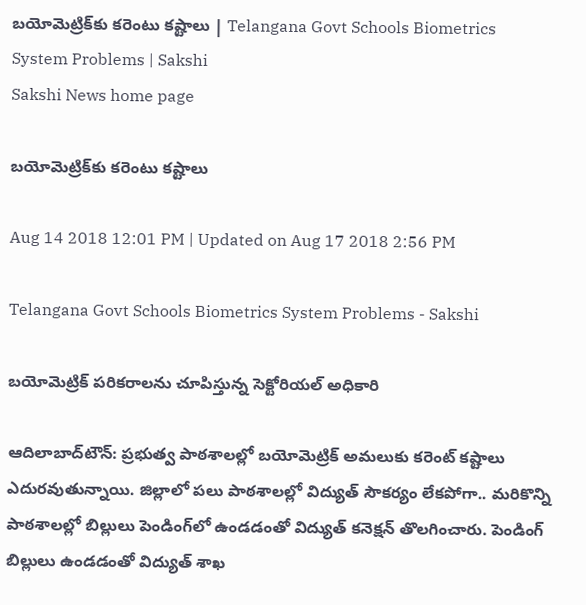బయోమెట్రిక్‌కు కరెంటు కష్టాలు | Telangana Govt Schools Biometrics System Problems | Sakshi
Sakshi News home page

బయోమెట్రిక్‌కు కరెంటు కష్టాలు

Aug 14 2018 12:01 PM | Updated on Aug 17 2018 2:56 PM

Telangana Govt Schools Biometrics System Problems - Sakshi

బయోమెట్రిక్‌ పరికరాలను చూపిస్తున్న సెక్టోరియల్‌ అధికారి

ఆదిలాబాద్‌టౌన్‌: ప్రభుత్వ పాఠశాలల్లో బయోమెట్రిక్‌ అమలుకు కరెంట్‌ కష్టాలు ఎదురవుతున్నాయి. జిల్లాలో పలు పాఠశాలల్లో విద్యుత్‌ సౌకర్యం లేకపోగా.. మరికొన్ని పాఠశాలల్లో బిల్లులు పెండింగ్‌లో ఉండడంతో విద్యుత్‌ కనెక్షన్‌ తొలగించారు. పెండింగ్‌ బిల్లులు ఉండడంతో విద్యుత్‌ శాఖ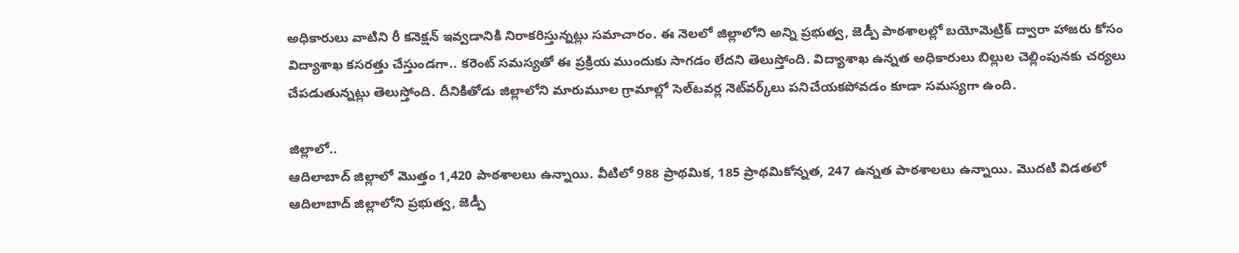అధికారులు వాటిని రీ కనెక్షన్‌ ఇవ్వడానికి నిరాకరిస్తున్నట్లు సమాచారం. ఈ నెలలో జిల్లాలోని అన్ని ప్రభుత్వ, జెడ్పీ పాఠశాలల్లో బయోమెట్రిక్‌ ద్వారా హాజరు కోసం విద్యాశాఖ కసరత్తు చేస్తుండగా.. కరెంట్‌ సమస్యతో ఈ ప్రక్రియ ముందుకు సాగడం లేదని తెలుస్తోంది. విద్యాశాఖ ఉన్నత అధికారులు బిల్లుల చెల్లింపునకు చర్యలు చేపడుతున్నట్లు తెలుస్తోంది. దీనికితోడు జిల్లాలోని మారుమూల గ్రామాల్లో సెల్‌టవర్ల నెట్‌వర్క్‌లు పనిచేయకపోవడం కూడా సమస్యగా ఉంది.

జిల్లాలో..
ఆదిలాబాద్‌ జిల్లాలో మొత్తం 1,420 పాఠశాలలు ఉన్నాయి. వీటిలో 988 ప్రాథమిక, 185 ప్రాథమికోన్నత, 247 ఉన్నత పాఠశాలలు ఉన్నాయి. మొదటి విడతలో ఆదిలాబాద్‌ జిల్లాలోని ప్రభుత్వ, జెడ్పీ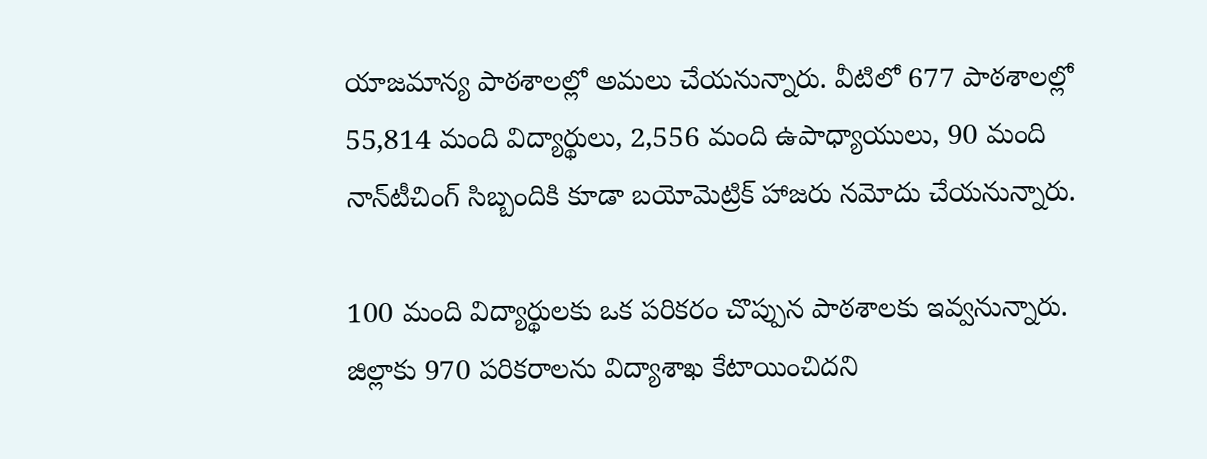యాజమాన్య పాఠశాలల్లో అమలు చేయనున్నారు. వీటిలో 677 పాఠశాలల్లో 55,814 మంది విద్యార్థులు, 2,556 మంది ఉపాధ్యాయులు, 90 మంది నాన్‌టీచింగ్‌ సిబ్బందికి కూడా బయోమెట్రిక్‌ హాజరు నమోదు చేయనున్నారు.

100 మంది విద్యార్థులకు ఒక పరికరం చొప్పున పాఠశాలకు ఇవ్వనున్నారు. జిల్లాకు 970 పరికరాలను విద్యాశాఖ కేటాయించిదని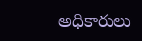అధికారులు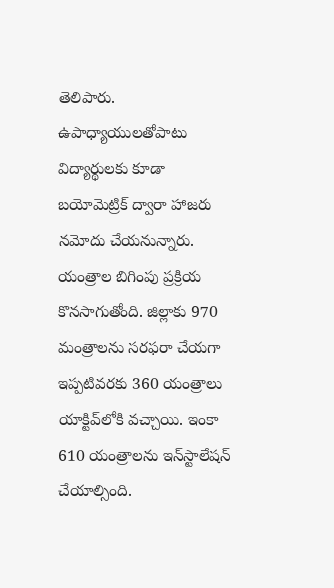తెలిపారు. ఉపాధ్యాయులతోపాటు విద్యార్థులకు కూడా బయోమెట్రిక్‌ ద్వారా హాజరు నమోదు చేయనున్నారు. యంత్రాల బిగింపు ప్రక్రియ కొనసాగుతోంది. జిల్లాకు 970 మంత్రాలను సరఫరా చేయగా ఇప్పటివరకు 360 యంత్రాలు యాక్టివ్‌లోకి వచ్చాయి. ఇంకా 610 యంత్రాలను ఇన్‌స్టాలేషన్‌ చేయాల్సింది.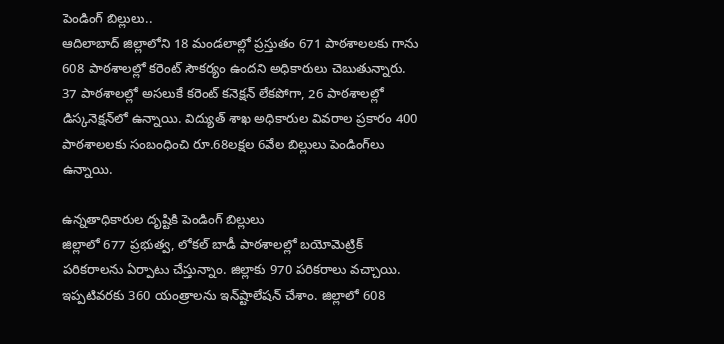పెండింగ్‌ బిల్లులు..
ఆదిలాబాద్‌ జిల్లాలోని 18 మండలాల్లో ప్రస్తుతం 671 పాఠశాలలకు గాను 608 పాఠశాలల్లో కరెంట్‌ సౌకర్యం ఉందని అధికారులు చెబుతున్నారు. 37 పాఠశాలల్లో అసలుకే కరెంట్‌ కనెక్షన్‌ లేకపోగా, 26 పాఠశాలల్లో డిస్కనెక్షన్‌లో ఉన్నాయి. విద్యుత్‌ శాఖ అధికారుల వివరాల ప్రకారం 400 పాఠశాలలకు సంబంధించి రూ.68లక్షల 6వేల బిల్లులు పెండింగ్‌లు ఉన్నాయి.

ఉన్నతాధికారుల దృష్టికి పెండింగ్‌ బిల్లులు
జిల్లాలో 677 ప్రభుత్వ, లోకల్‌ బాడీ పాఠశాలల్లో బయోమెట్రిక్‌ పరికరాలను ఏర్పాటు చేస్తున్నాం. జిల్లాకు 970 పరికరాలు వచ్చాయి. ఇప్పటివరకు 360 యంత్రాలను ఇన్‌ష్టాలేషన్‌ చేశాం. జిల్లాలో 608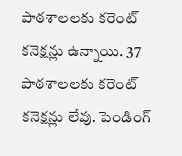పాఠశాలలకు కరెంట్‌ కనెక్షన్లు ఉన్నాయి. 37 పాఠశాలలకు కరెంట్‌ కనెక్షన్లు లేవు. పెండింగ్‌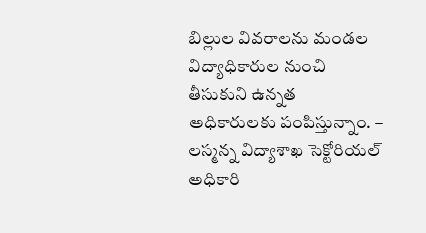బిల్లుల వివరాలను మండల విద్యాధికారుల నుంచి తీసుకుని ఉన్నత అధికారులకు పంపిస్తున్నాం. – లస్మన్న విద్యాశాఖ సెక్టోరియల్‌ అధికారి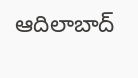ఆదిలాబాద్‌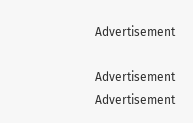Advertisement

Advertisement
Advertisement